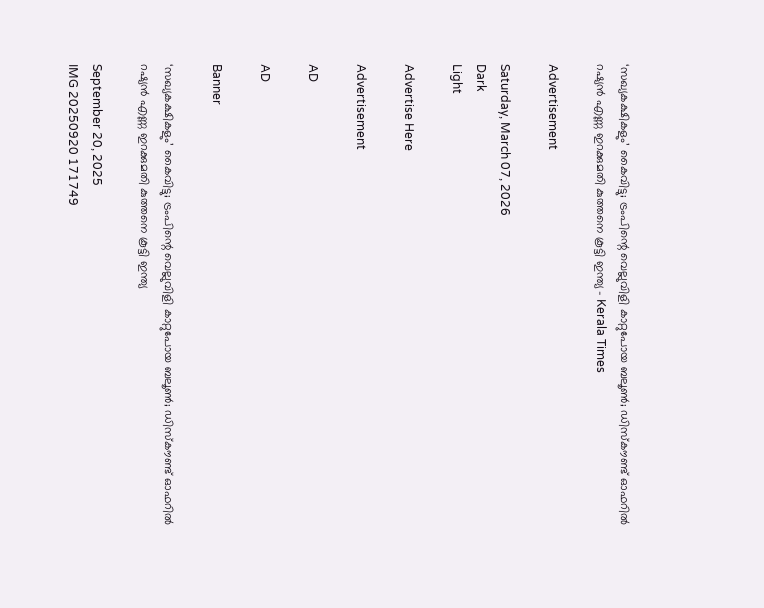‘സഖ്യകക്ഷികളും’ കൈവിട്ടു; ട്രംപിന്റെ വെല്ലുവിളി കാറ്റുപോയ ബലൂൺ; ഡിസ്കൗണ്ട് ഓഫറിൽ റഷ്യൻ എണ്ണ ഇറക്കുമതി കുത്തനെ കൂട്ടി ഇന്ത്യ - Kerala Times

Advertisement

Saturday, March 07, 2026
Dark
Light

Advertise Here

Advertisement

AD

AD

Banner

‘സഖ്യകക്ഷികളും’ കൈവിട്ടു; ട്രംപിന്റെ വെല്ലുവിളി കാറ്റുപോയ ബലൂൺ; ഡിസ്കൗണ്ട് ഓഫറിൽ റഷ്യൻ എണ്ണ ഇറക്കുമതി കുത്തനെ കൂട്ടി ഇന്ത്യ

September 20, 2025
IMG 20250920 171749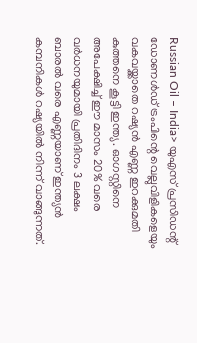Russian Oil – India> യുഎസ് പ്രസിഡന്റ് ഡോണൾഡ് ട്രംപിന്റെ വെല്ലുവിളികളെയും വകവയ്ക്കാതെ റഷ്യൻ എണ്ണ ഇറക്കുമതി കുത്തനെ കൂട്ടി ഇന്ത്യ. ഓഗസ്റ്റിനെ അപേക്ഷിച്ച് ഈ മാസം 20% വരെ വർധനയുമായി പ്രതിദിനം 3 ലക്ഷം ബാരൽ‌ വരെ എണ്ണയാണ് ഇന്ത്യൻ കമ്പനികൾ റഷ്യയിൽ നിന്ന് വാങ്ങുന്നത്.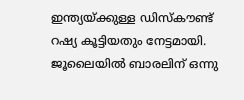ഇന്ത്യയ്ക്കുള്ള ഡിസ്കൗണ്ട് റഷ്യ കൂട്ടിയതും നേട്ടമായി. ജൂലൈയിൽ ബാരലിന് ഒന്നു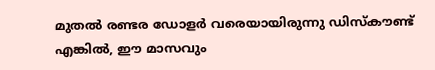മുതൽ രണ്ടര ഡോളർ വരെയായിരുന്നു ഡിസ്കൗണ്ട് എങ്കിൽ, ഈ മാസവും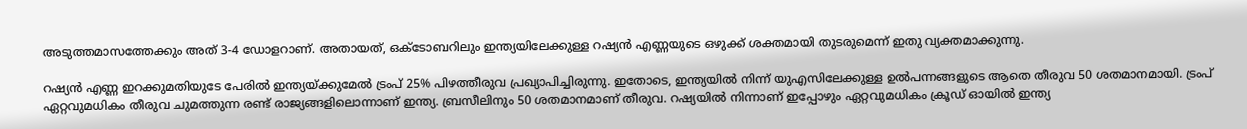അടുത്തമാസത്തേക്കും അത് 3-4 ഡോളറാണ്. അതായത്, ഒക്ടോബറിലും ഇന്ത്യയിലേക്കുള്ള റഷ്യൻ എണ്ണയുടെ ഒഴുക്ക് ശക്തമായി തുടരുമെന്ന് ഇതു വ്യക്തമാക്കുന്നു.

റഷ്യൻ എണ്ണ ഇറക്കുമതിയുടേ പേരിൽ ഇന്ത്യയ്ക്കുമേൽ‌ ട്രംപ് 25% പിഴത്തീരുവ പ്രഖ്യാപിച്ചിരുന്നു. ഇതോടെ, ഇന്ത്യയിൽ നിന്ന് യുഎസിലേക്കുള്ള ഉൽപന്നങ്ങളുടെ ആതെ തീരുവ 50 ശതമാനമായി. ട്രംപ് ഏറ്റവുമധികം തീരുവ ചുമത്തുന്ന രണ്ട് രാജ്യങ്ങളിലൊന്നാണ് ഇന്ത്യ. ബ്രസീലിനും 50 ശതമാനമാണ് തീരുവ. റഷ്യയിൽ നിന്നാണ് ഇപ്പോഴും ഏറ്റവുമധികം ക്രൂഡ് ഓയിൽ ഇന്ത്യ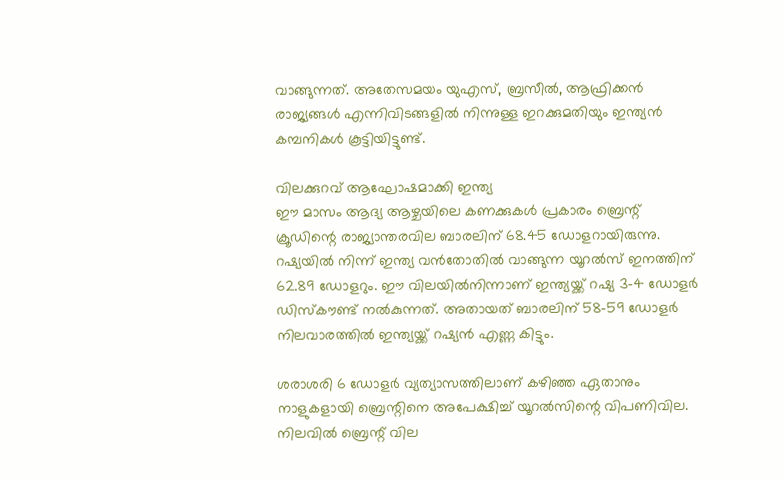വാങ്ങുന്നത്. അതേസമയം യുഎസ്, ബ്രസീൽ, ആഫ്രിക്കൻ രാജ്യങ്ങൾ എന്നിവിടങ്ങളിൽ നിന്നുള്ള ഇറക്കുമതിയും ഇന്ത്യൻ കമ്പനികൾ കൂട്ടിയിട്ടുണ്ട്.

വിലക്കുറവ് ആഘോഷമാക്കി ഇന്ത്യ
ഈ മാസം ആദ്യ ആഴ്ചയിലെ കണക്കുകൾ പ്രകാരം ബ്രെന്റ് ക്രൂഡിന്റെ രാജ്യാന്തരവില ബാരലിന് 68.45 ഡോളറായിരുന്നു. റഷ്യയിൽ നിന്ന് ഇന്ത്യ വൻതോതിൽ വാങ്ങുന്ന യൂറൽസ് ഇനത്തിന് 62.89 ഡോളറും. ഈ വിലയിൽനിന്നാണ് ഇന്ത്യയ്ക്ക് റഷ്യ 3-4 ഡോളർ‌ ഡിസ്കൗണ്ട് നൽകുന്നത്. അതായത് ബാരലിന് 58-59 ഡോളർ നിലവാരത്തിൽ ഇന്ത്യയ്ക്ക് റഷ്യൻ എണ്ണ കിട്ടും.

ശരാശരി 6 ഡോളർ വ്യത്യാസത്തിലാണ് കഴിഞ്ഞ ഏതാനും നാളുകളായി ബ്രെന്റിനെ അപേക്ഷിച്ച് യൂറൽസിന്റെ വിപണിവില. നിലവിൽ ബ്രെന്റ് വില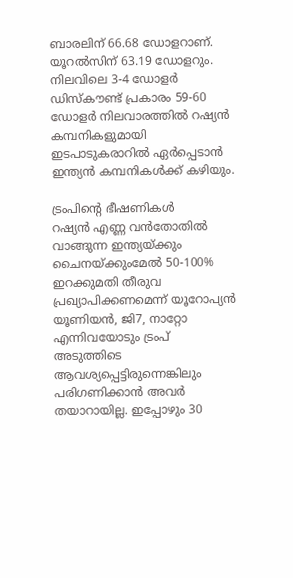ബാരലിന് 66.68 ഡോളറാണ്. യൂറൽസിന് 63.19 ഡോളറും. നിലവിലെ 3-4 ഡോളർ ഡിസ്കൗണ്ട് പ്രകാരം 59-60 ഡോളർ നിലവാരത്തിൽ റഷ്യൻ കമ്പനികളുമായി ഇടപാടുകരാറിൽ ഏർപ്പെടാൻ ഇന്ത്യൻ കമ്പനികൾക്ക് കഴിയും.

ട്രംപിന്റെ ഭീഷണികൾ
റഷ്യൻ എണ്ണ വൻതോതിൽ വാങ്ങുന്ന ഇന്ത്യയ്ക്കും ചൈനയ്ക്കുംമേൽ 50-100% ഇറക്കുമതി തീരുവ പ്രഖ്യാപിക്കണമെന്ന് യൂറോപ്യൻ യൂണിയൻ, ജി7, നാറ്റോ എന്നിവയോടും ട്രംപ് അടുത്തിടെ ആവശ്യപ്പെട്ടിരുന്നെങ്കിലും പരിഗണിക്കാൻ അവർ തയാറായില്ല. ഇപ്പോഴും 30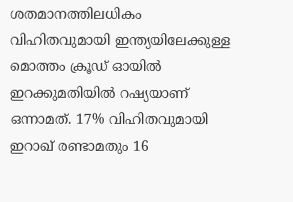ശതമാനത്തിലധികം വിഹിതവുമായി ഇന്ത്യയിലേക്കുള്ള മൊത്തം ക്രൂഡ് ഓയിൽ ഇറക്കുമതിയിൽ റഷ്യയാണ് ഒന്നാമത്. 17% വിഹിതവുമായി ഇറാഖ് രണ്ടാമതും 16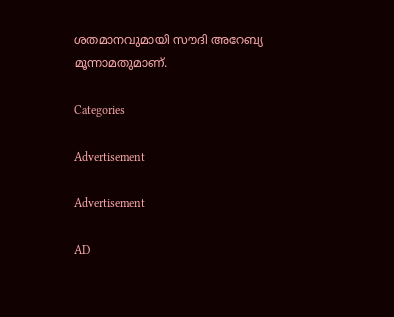ശതമാനവുമായി സൗദി അറേബ്യ മൂന്നാമതുമാണ്.

Categories

Advertisement

Advertisement

AD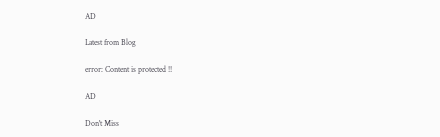AD

Latest from Blog

error: Content is protected !!

AD

Don't Miss